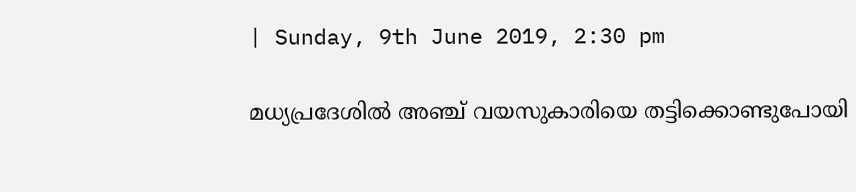| Sunday, 9th June 2019, 2:30 pm

മധ്യപ്രദേശില്‍ അഞ്ച് വയസുകാരിയെ തട്ടിക്കൊണ്ടുപോയി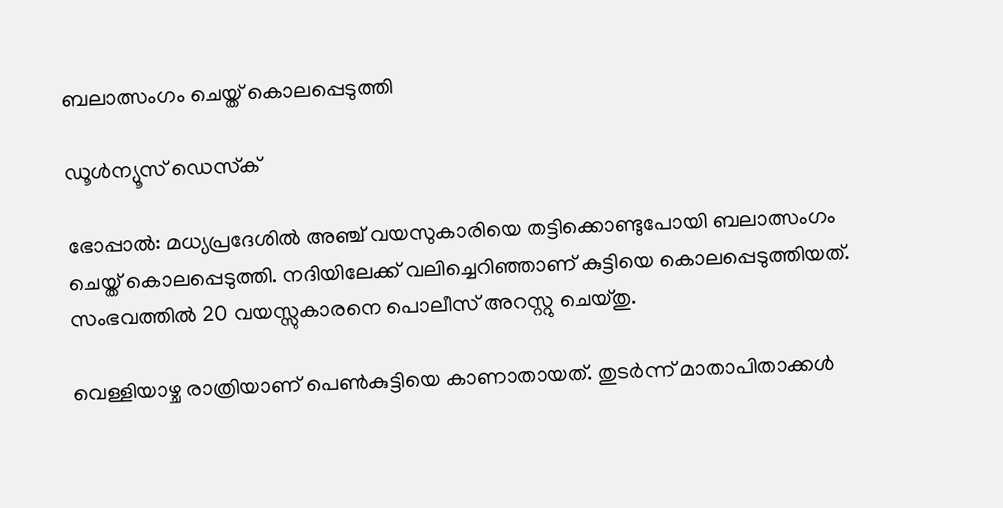ബലാത്സംഗം ചെയ്ത് കൊലപ്പെടുത്തി

ഡൂള്‍ന്യൂസ് ഡെസ്‌ക്

ഭോപ്പാല്‍: മധ്യപ്രദേശില്‍ അഞ്ച് വയസുകാരിയെ തട്ടിക്കൊണ്ടുപോയി ബലാത്സംഗം ചെയ്ത് കൊലപ്പെടുത്തി. നദിയിലേക്ക് വലിച്ചെറിഞ്ഞാണ് കുട്ടിയെ കൊലപ്പെടുത്തിയത്. സംഭവത്തില്‍ 20 വയസ്സുകാരനെ പൊലീസ് അറസ്റ്റു ചെയ്തു.

വെള്ളിയാഴ്ച രാത്രിയാണ് പെണ്‍കുട്ടിയെ കാണാതായത്. തുടര്‍ന്ന് മാതാപിതാക്കള്‍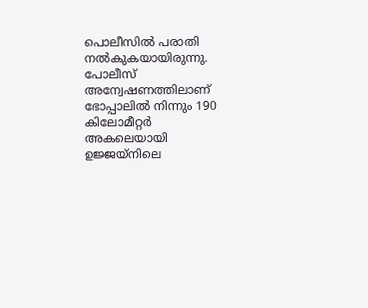പൊലീസില്‍ പരാതി നല്‍കുകയായിരുന്നു. പോലീസ് അന്വേഷണത്തിലാണ് ഭോപ്പാലില്‍ നിന്നും 190 കിലോമീറ്റര്‍ അകലെയായി ഉജ്ജയ്‌നിലെ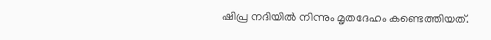ഷിപ്ര നദിയില്‍ നിന്നും മൃതദേഹം കണ്ടെത്തിയത്.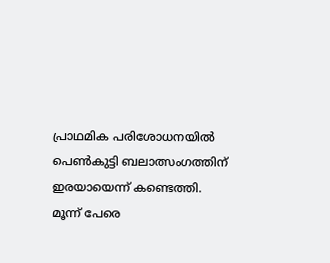പ്രാഥമിക പരിശോധനയില്‍ പെണ്‍കുട്ടി ബലാത്സംഗത്തിന് ഇരയായെന്ന് കണ്ടെത്തി. മൂന്ന് പേരെ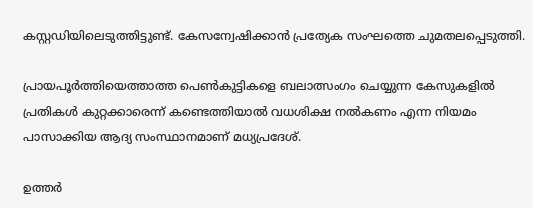കസ്റ്റഡിയിലെടുത്തിട്ടുണ്ട്. കേസന്വേഷിക്കാന്‍ പ്രത്യേക സംഘത്തെ ചുമതലപ്പെടുത്തി.

പ്രായപൂര്‍ത്തിയെത്താത്ത പെണ്‍കുട്ടികളെ ബലാത്സംഗം ചെയ്യുന്ന കേസുകളില്‍ പ്രതികള്‍ കുറ്റക്കാരെന്ന് കണ്ടെത്തിയാല്‍ വധശിക്ഷ നല്‍കണം എന്ന നിയമം പാസാക്കിയ ആദ്യ സംസ്ഥാനമാണ് മധ്യപ്രദേശ്.

ഉത്തര്‍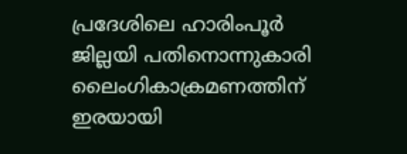പ്രദേശിലെ ഹാരിംപൂര്‍ ജില്ലയി പതിനൊന്നുകാരി ലൈംഗികാക്രമണത്തിന് ഇരയായി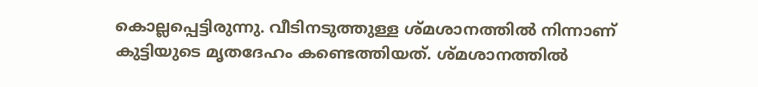കൊല്ലപ്പെട്ടിരുന്നു. വീടിനടുത്തുള്ള ശ്മശാനത്തില്‍ നിന്നാണ് കുട്ടിയുടെ മൃതദേഹം കണ്ടെത്തിയത്. ശ്മശാനത്തില്‍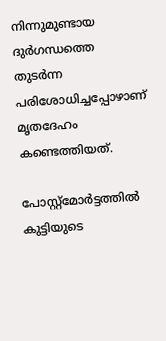നിന്നുമുണ്ടായ ദുര്‍ഗന്ധത്തെ തുടര്‍ന്ന പരിശോധിച്ചപ്പോഴാണ് മൃതദേഹം കണ്ടെത്തിയത്.

പോസ്റ്റ്മോര്‍ട്ടത്തില്‍ കുട്ടിയുടെ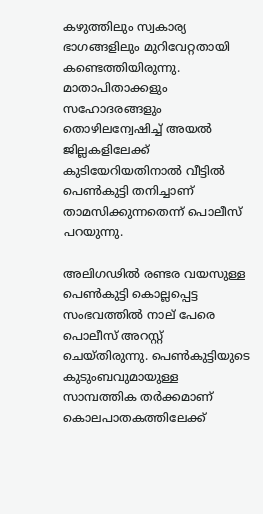കഴുത്തിലും സ്വകാര്യ ഭാഗങ്ങളിലും മുറിവേറ്റതായി കണ്ടെത്തിയിരുന്നു. മാതാപിതാക്കളും സഹോദരങ്ങളും തൊഴിലന്വേഷിച്ച് അയല്‍ ജില്ലകളിലേക്ക് കുടിയേറിയതിനാല്‍ വീട്ടില്‍ പെണ്‍കുട്ടി തനിച്ചാണ് താമസിക്കുന്നതെന്ന് പൊലീസ് പറയുന്നു.

അലിഗഢില്‍ രണ്ടര വയസുള്ള പെണ്‍കുട്ടി കൊല്ലപ്പെട്ട സംഭവത്തില്‍ നാല് പേരെ പൊലീസ് അറസ്റ്റ് ചെയ്തിരുന്നു. പെണ്‍കുട്ടിയുടെ കുടുംബവുമായുള്ള സാമ്പത്തിക തര്‍ക്കമാണ് കൊലപാതകത്തിലേക്ക്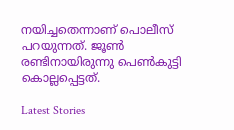നയിച്ചതെന്നാണ് പൊലീസ് പറയുന്നത്. ജൂണ്‍ രണ്ടിനായിരുന്നു പെണ്‍കുട്ടി കൊല്ലപ്പെട്ടത്.

Latest Stories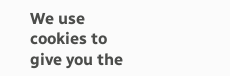We use cookies to give you the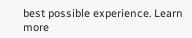best possible experience. Learn more